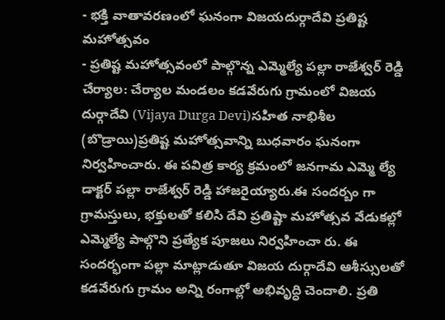- భక్తి వాతావరణంలో ఘనంగా విజయదుర్గాదేవి ప్రతిష్ట మహోత్సవం
- ప్రతిష్ట మహోత్సవంలో పాల్గొన్న ఎమ్మెల్యే పల్లా రాజేశ్వర్ రెడ్డి
చేర్యాల: చేర్యాల మండలం కడవేరుగు గ్రామంలో విజయ దుర్గాదేవి (Vijaya Durga Devi)సహిత నాభిశీల (బొడ్రాయి)ప్రతిష్ట మహోత్సవాన్ని బుధవారం ఘనంగా నిర్వహించారు. ఈ పవిత్ర కార్య క్రమంలో జనగామ ఎమ్మె ల్యే డాక్టర్ పల్లా రాజేశ్వర్ రెడ్డి హాజరైయ్యారు.ఈ సందర్బం గా గ్రామస్తులు, భక్తులతో కలిసి దేవి ప్రతిష్టా మహోత్సవ వేడుకల్లో ఎమ్మెల్యే పాల్గొని ప్రత్యేక పూజలు నిర్వహించా రు. ఈ సందర్భంగా పల్లా మాట్లాడుతూ విజయ దుర్గాదేవి ఆశీస్సులతో కడవేరుగు గ్రామం అన్ని రంగాల్లో అభివృద్ధి చెందాలి. ప్రతి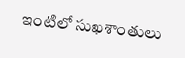ఇంటిలో సుఖశాంతులు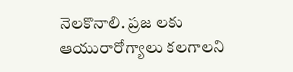నెలకొనాలి. ప్రజ లకు ఆయురారోగ్యాలు కలగాలని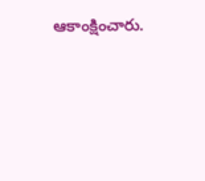ఆకాంక్షించారు.